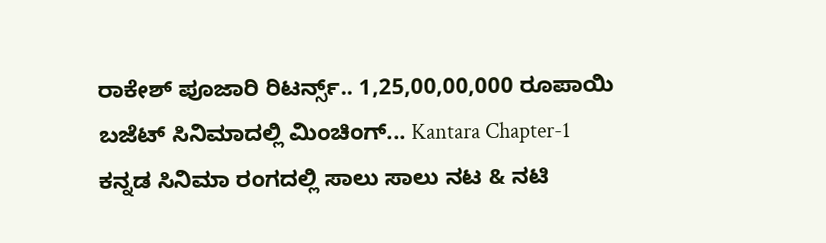ರಾಕೇಶ್ ಪೂಜಾರಿ ರಿಟರ್ನ್ಸ್.. 1,25,00,00,000 ರೂಪಾಯಿ ಬಜೆಟ್ ಸಿನಿಮಾದಲ್ಲಿ ಮಿಂಚಿಂಗ್... Kantara Chapter-1
ಕನ್ನಡ ಸಿನಿಮಾ ರಂಗದಲ್ಲಿ ಸಾಲು ಸಾಲು ನಟ & ನಟಿ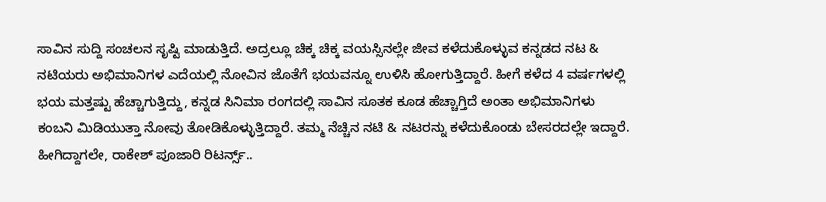ಸಾವಿನ ಸುದ್ದಿ ಸಂಚಲನ ಸೃಷ್ಟಿ ಮಾಡುತ್ತಿದೆ. ಅದ್ರಲ್ಲೂ ಚಿಕ್ಕ ಚಿಕ್ಕ ವಯಸ್ಸಿನಲ್ಲೇ ಜೀವ ಕಳೆದುಕೊಳ್ಳುವ ಕನ್ನಡದ ನಟ & ನಟಿಯರು ಅಭಿಮಾನಿಗಳ ಎದೆಯಲ್ಲಿ ನೋವಿನ ಜೊತೆಗೆ ಭಯವನ್ನೂ ಉಳಿಸಿ ಹೋಗುತ್ತಿದ್ದಾರೆ. ಹೀಗೆ ಕಳೆದ 4 ವರ್ಷಗಳಲ್ಲಿ ಭಯ ಮತ್ತಷ್ಟು ಹೆಚ್ಚಾಗುತ್ತಿದ್ದು, ಕನ್ನಡ ಸಿನಿಮಾ ರಂಗದಲ್ಲಿ ಸಾವಿನ ಸೂತಕ ಕೂಡ ಹೆಚ್ಚಾಗ್ತಿದೆ ಅಂತಾ ಅಭಿಮಾನಿಗಳು ಕಂಬನಿ ಮಿಡಿಯುತ್ತಾ ನೋವು ತೋಡಿಕೊಳ್ಳುತ್ತಿದ್ದಾರೆ. ತಮ್ಮ ನೆಚ್ಚಿನ ನಟಿ & ನಟರನ್ನು ಕಳೆದುಕೊಂಡು ಬೇಸರದಲ್ಲೇ ಇದ್ದಾರೆ. ಹೀಗಿದ್ದಾಗಲೇ, ರಾಕೇಶ್ ಪೂಜಾರಿ ರಿಟರ್ನ್ಸ್..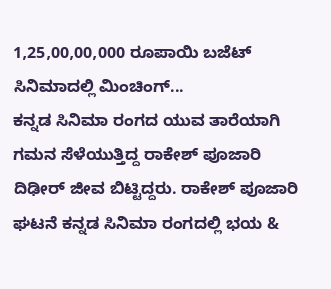1,25,00,00,000 ರೂಪಾಯಿ ಬಜೆಟ್ ಸಿನಿಮಾದಲ್ಲಿ ಮಿಂಚಿಂಗ್...
ಕನ್ನಡ ಸಿನಿಮಾ ರಂಗದ ಯುವ ತಾರೆಯಾಗಿ ಗಮನ ಸೆಳೆಯುತ್ತಿದ್ದ ರಾಕೇಶ್ ಪೂಜಾರಿ ದಿಢೀರ್ ಜೀವ ಬಿಟ್ಟಿದ್ದರು. ರಾಕೇಶ್ ಪೂಜಾರಿ ಘಟನೆ ಕನ್ನಡ ಸಿನಿಮಾ ರಂಗದಲ್ಲಿ ಭಯ &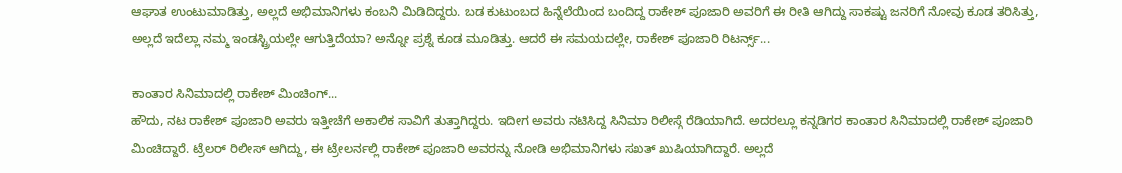ಆಘಾತ ಉಂಟುಮಾಡಿತ್ತು, ಅಲ್ಲದೆ ಅಭಿಮಾನಿಗಳು ಕಂಬನಿ ಮಿಡಿದಿದ್ದರು. ಬಡ ಕುಟುಂಬದ ಹಿನ್ನೆಲೆಯಿಂದ ಬಂದಿದ್ದ ರಾಕೇಶ್ ಪೂಜಾರಿ ಅವರಿಗೆ ಈ ರೀತಿ ಆಗಿದ್ದು ಸಾಕಷ್ಟು ಜನರಿಗೆ ನೋವು ಕೂಡ ತರಿಸಿತ್ತು, ಅಲ್ಲದೆ ಇದೆಲ್ಲಾ ನಮ್ಮ ಇಂಡಸ್ಟ್ರಿಯಲ್ಲೇ ಆಗುತ್ತಿದೆಯಾ? ಅನ್ನೋ ಪ್ರಶ್ನೆ ಕೂಡ ಮೂಡಿತ್ತು. ಆದರೆ ಈ ಸಮಯದಲ್ಲೇ, ರಾಕೇಶ್ ಪೂಜಾರಿ ರಿಟರ್ನ್ಸ್...

ಕಾಂತಾರ ಸಿನಿಮಾದಲ್ಲಿ ರಾಕೇಶ್ ಮಿಂಚಿಂಗ್...
ಹೌದು, ನಟ ರಾಕೇಶ್ ಪೂಜಾರಿ ಅವರು ಇತ್ತೀಚೆಗೆ ಅಕಾಲಿಕ ಸಾವಿಗೆ ತುತ್ತಾಗಿದ್ದರು. ಇದೀಗ ಅವರು ನಟಿಸಿದ್ದ ಸಿನಿಮಾ ರಿಲೀಸ್ಗೆ ರೆಡಿಯಾಗಿದೆ. ಅದರಲ್ಲೂ ಕನ್ನಡಿಗರ ಕಾಂತಾರ ಸಿನಿಮಾದಲ್ಲಿ ರಾಕೇಶ್ ಪೂಜಾರಿ ಮಿಂಚಿದ್ದಾರೆ. ಟ್ರೆಲರ್ ರಿಲೀಸ್ ಆಗಿದ್ದು, ಈ ಟ್ರೇಲರ್ನಲ್ಲಿ ರಾಕೇಶ್ ಪೂಜಾರಿ ಅವರನ್ನು ನೋಡಿ ಅಭಿಮಾನಿಗಳು ಸಖತ್ ಖುಷಿಯಾಗಿದ್ದಾರೆ. ಅಲ್ಲದೆ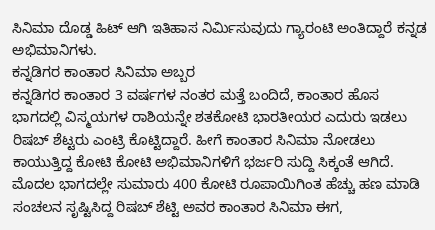ಸಿನಿಮಾ ದೊಡ್ಡ ಹಿಟ್ ಆಗಿ ಇತಿಹಾಸ ನಿರ್ಮಿಸುವುದು ಗ್ಯಾರಂಟಿ ಅಂತಿದ್ದಾರೆ ಕನ್ನಡ ಅಭಿಮಾನಿಗಳು.
ಕನ್ನಡಿಗರ ಕಾಂತಾರ ಸಿನಿಮಾ ಅಬ್ಬರ
ಕನ್ನಡಿಗರ ಕಾಂತಾರ 3 ವರ್ಷಗಳ ನಂತರ ಮತ್ತೆ ಬಂದಿದೆ, ಕಾಂತಾರ ಹೊಸ ಭಾಗದಲ್ಲಿ ವಿಸ್ಮಯಗಳ ರಾಶಿಯನ್ನೇ ಶತಕೋಟಿ ಭಾರತೀಯರ ಎದುರು ಇಡಲು ರಿಷಬ್ ಶೆಟ್ಟರು ಎಂಟ್ರಿ ಕೊಟ್ಟಿದ್ದಾರೆ. ಹೀಗೆ ಕಾಂತಾರ ಸಿನಿಮಾ ನೋಡಲು ಕಾಯುತ್ತಿದ್ದ ಕೋಟಿ ಕೋಟಿ ಅಭಿಮಾನಿಗಳಿಗೆ ಭರ್ಜರಿ ಸುದ್ದಿ ಸಿಕ್ಕಂತೆ ಆಗಿದೆ. ಮೊದಲ ಭಾಗದಲ್ಲೇ ಸುಮಾರು 400 ಕೋಟಿ ರೂಪಾಯಿಗಿಂತ ಹೆಚ್ಚು ಹಣ ಮಾಡಿ ಸಂಚಲನ ಸೃಷ್ಟಿಸಿದ್ದ ರಿಷಬ್ ಶೆಟ್ಟಿ ಅವರ ಕಾಂತಾರ ಸಿನಿಮಾ ಈಗ,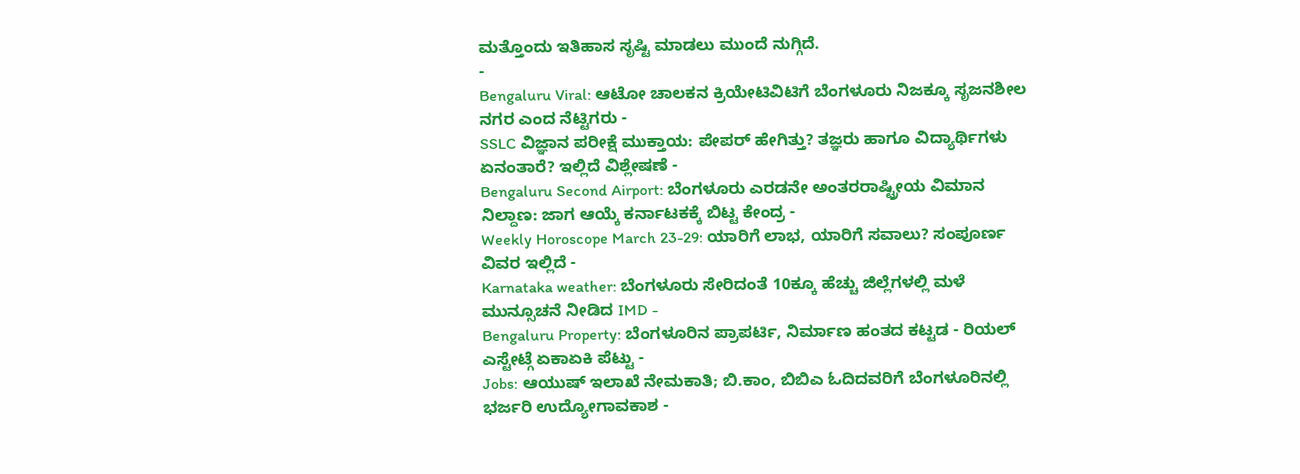ಮತ್ತೊಂದು ಇತಿಹಾಸ ಸೃಷ್ಟಿ ಮಾಡಲು ಮುಂದೆ ನುಗ್ಗಿದೆ.
-
Bengaluru Viral: ಆಟೋ ಚಾಲಕನ ಕ್ರಿಯೇಟಿವಿಟಿಗೆ ಬೆಂಗಳೂರು ನಿಜಕ್ಕೂ ಸೃಜನಶೀಲ ನಗರ ಎಂದ ನೆಟ್ಟಿಗರು -
SSLC ವಿಜ್ಞಾನ ಪರೀಕ್ಷೆ ಮುಕ್ತಾಯ: ಪೇಪರ್ ಹೇಗಿತ್ತು? ತಜ್ಞರು ಹಾಗೂ ವಿದ್ಯಾರ್ಥಿಗಳು ಏನಂತಾರೆ? ಇಲ್ಲಿದೆ ವಿಶ್ಲೇಷಣೆ -
Bengaluru Second Airport: ಬೆಂಗಳೂರು ಎರಡನೇ ಅಂತರರಾಷ್ಟ್ರೀಯ ವಿಮಾನ ನಿಲ್ದಾಣ: ಜಾಗ ಆಯ್ಕೆ ಕರ್ನಾಟಕಕ್ಕೆ ಬಿಟ್ಟ ಕೇಂದ್ರ -
Weekly Horoscope March 23-29: ಯಾರಿಗೆ ಲಾಭ, ಯಾರಿಗೆ ಸವಾಲು? ಸಂಪೂರ್ಣ ವಿವರ ಇಲ್ಲಿದೆ -
Karnataka weather: ಬೆಂಗಳೂರು ಸೇರಿದಂತೆ 10ಕ್ಕೂ ಹೆಚ್ಚು ಜಿಲ್ಲೆಗಳಲ್ಲಿ ಮಳೆ ಮುನ್ಸೂಚನೆ ನೀಡಿದ IMD -
Bengaluru Property: ಬೆಂಗಳೂರಿನ ಪ್ರಾಪರ್ಟಿ, ನಿರ್ಮಾಣ ಹಂತದ ಕಟ್ಟಡ - ರಿಯಲ್ ಎಸ್ಟೇಟ್ಗೆ ಏಕಾಏಕಿ ಪೆಟ್ಟು -
Jobs: ಆಯುಷ್ ಇಲಾಖೆ ನೇಮಕಾತಿ; ಬಿ.ಕಾಂ, ಬಿಬಿಎ ಓದಿದವರಿಗೆ ಬೆಂಗಳೂರಿನಲ್ಲಿ ಭರ್ಜರಿ ಉದ್ಯೋಗಾವಕಾಶ -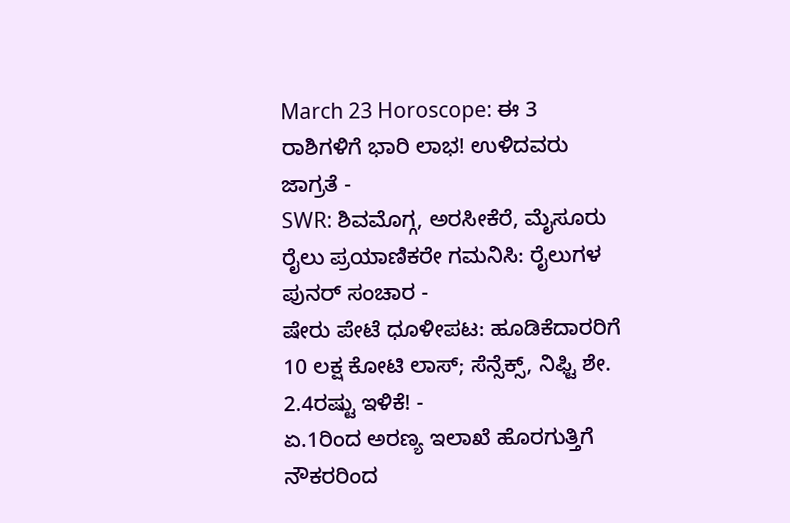March 23 Horoscope: ಈ 3 ರಾಶಿಗಳಿಗೆ ಭಾರಿ ಲಾಭ! ಉಳಿದವರು ಜಾಗ್ರತೆ -
SWR: ಶಿವಮೊಗ್ಗ, ಅರಸೀಕೆರೆ, ಮೈಸೂರು ರೈಲು ಪ್ರಯಾಣಿಕರೇ ಗಮನಿಸಿ: ರೈಲುಗಳ ಪುನರ್ ಸಂಚಾರ -
ಷೇರು ಪೇಟೆ ಧೂಳೀಪಟ: ಹೂಡಿಕೆದಾರರಿಗೆ 10 ಲಕ್ಷ ಕೋಟಿ ಲಾಸ್; ಸೆನ್ಸೆಕ್ಸ್, ನಿಫ್ಟಿ ಶೇ. 2.4ರಷ್ಟು ಇಳಿಕೆ! -
ಏ.1ರಿಂದ ಅರಣ್ಯ ಇಲಾಖೆ ಹೊರಗುತ್ತಿಗೆ ನೌಕರರಿಂದ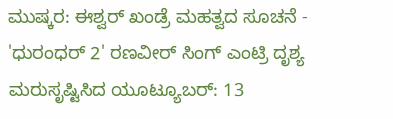ಮುಷ್ಕರ: ಈಶ್ವರ್ ಖಂಡ್ರೆ ಮಹತ್ವದ ಸೂಚನೆ -
'ಧುರಂಧರ್ 2' ರಣವೀರ್ ಸಿಂಗ್ ಎಂಟ್ರಿ ದೃಶ್ಯ ಮರುಸೃಷ್ಟಿಸಿದ ಯೂಟ್ಯೂಬರ್: 13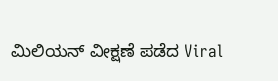ಮಿಲಿಯನ್ ವೀಕ್ಷಣೆ ಪಡೆದ Viral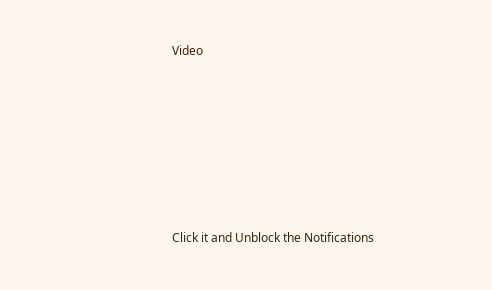Video











Click it and Unblock the Notifications